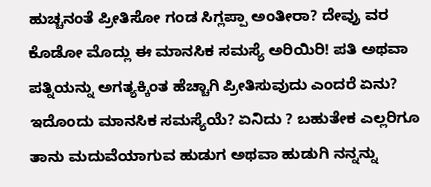ಹುಚ್ಚನಂತೆ ಪ್ರೀತಿಸೋ ಗಂಡ ಸಿಗ್ಲಪ್ಪಾ ಅಂತೀರಾ? ದೇವ್ರು ವರ ಕೊಡೋ ಮೊದ್ಲು ಈ ಮಾನಸಿಕ ಸಮಸ್ಯೆ ಅರಿಯಿರಿ! ಪತಿ ಅಥವಾ ಪತ್ನಿಯನ್ನು ಅಗತ್ಯಕ್ಕಿಂತ ಹೆಚ್ಚಾಗಿ ಪ್ರೀತಿಸುವುದು ಎಂದರೆ ಏನು? ಇದೊಂದು ಮಾನಸಿಕ ಸಮಸ್ಯೆಯೆ? ಏನಿದು ? ಬಹುತೇಕ ಎಲ್ಲರಿಗೂ ತಾನು ಮದುವೆಯಾಗುವ ಹುಡುಗ ಅಥವಾ ಹುಡುಗಿ ನನ್ನನ್ನು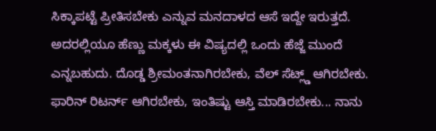ಸಿಕ್ಕಾಪಟ್ಟೆ ಪ್ರೀತಿಸಬೇಕು ಎನ್ನುವ ಮನದಾಳದ ಆಸೆ ಇದ್ದೇ ಇರುತ್ತದೆ. ಅದರಲ್ಲಿಯೂ ಹೆಣ್ಣು ಮಕ್ಕಳು ಈ ವಿಷ್ಯದಲ್ಲಿ ಒಂದು ಹೆಜ್ಜೆ ಮುಂದೆ ಎನ್ನಬಹುದು. ದೊಡ್ಡ ಶ್ರೀಮಂತನಾಗಿರಬೇಕು, ವೆಲ್ ಸೆಟ್ಲ್ಡ್ ಆಗಿರಬೇಕು. ಫಾರಿನ್ ರಿಟರ್ನ್ ಆಗಿರಬೇಕು, ಇಂತಿಷ್ಟು ಆಸ್ತಿ ಮಾಡಿರಬೇಕು... ನಾನು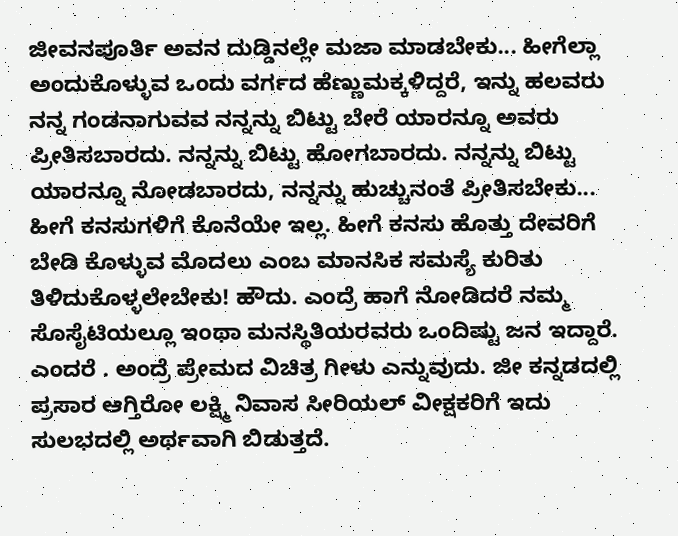ಜೀವನಪೂರ್ತಿ ಅವನ ದುಡ್ಡಿನಲ್ಲೇ ಮಜಾ ಮಾಡಬೇಕು... ಹೀಗೆಲ್ಲಾ ಅಂದುಕೊಳ್ಳುವ ಒಂದು ವರ್ಗದ ಹೆಣ್ಣುಮಕ್ಕಳಿದ್ದರೆ, ಇನ್ನು ಹಲವರು ನನ್ನ ಗಂಡನಾಗುವವ ನನ್ನನ್ನು ಬಿಟ್ಟು ಬೇರೆ ಯಾರನ್ನೂ ಅವರು ಪ್ರೀತಿಸಬಾರದು. ನನ್ನನ್ನು ಬಿಟ್ಟು ಹೋಗಬಾರದು. ನನ್ನನ್ನು ಬಿಟ್ಟು ಯಾರನ್ನೂ ನೋಡಬಾರದು, ನನ್ನನ್ನು ಹುಚ್ಚುನಂತೆ ಪ್ರೀತಿಸಬೇಕು... ಹೀಗೆ ಕನಸುಗಳಿಗೆ ಕೊನೆಯೇ ಇಲ್ಲ. ಹೀಗೆ ಕನಸು ಹೊತ್ತು ದೇವರಿಗೆ ಬೇಡಿ ಕೊಳ್ಳುವ ಮೊದಲು ಎಂಬ ಮಾನಸಿಕ ಸಮಸ್ಯೆ ಕುರಿತು ತಿಳಿದುಕೊಳ್ಳಲೇಬೇಕು! ಹೌದು. ಎಂದ್ರೆ ಹಾಗೆ ನೋಡಿದರೆ ನಮ್ಮ ಸೊಸೈಟಿಯಲ್ಲೂ ಇಂಥಾ ಮನಸ್ಥಿತಿಯರವರು ಒಂದಿಷ್ಟು ಜನ ಇದ್ದಾರೆ. ಎಂದರೆ . ಅಂದ್ರೆ ಪ್ರೇಮದ ವಿಚಿತ್ರ ಗೀಳು ಎನ್ನುವುದು. ಜೀ ಕನ್ನಡದಲ್ಲಿ ಪ್ರಸಾರ ಆಗ್ತಿರೋ ಲಕ್ಷ್ಮಿ ನಿವಾಸ ಸೀರಿಯಲ್ ವೀಕ್ಷಕರಿಗೆ ಇದು ಸುಲಭದಲ್ಲಿ ಅರ್ಥವಾಗಿ ಬಿಡುತ್ತದೆ.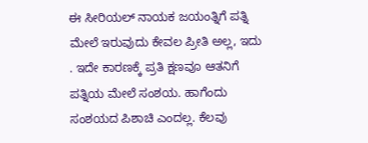ಈ ಸೀರಿಯಲ್ ನಾಯಕ ಜಯಂತ್ನಿಗೆ ಪತ್ನಿ ಮೇಲೆ ಇರುವುದು ಕೇವಲ ಪ್ರೀತಿ ಅಲ್ಲ, ಇದು . ಇದೇ ಕಾರಣಕ್ಕೆ ಪ್ರತಿ ಕ್ಷಣವೂ ಆತನಿಗೆ ಪತ್ನಿಯ ಮೇಲೆ ಸಂಶಯ. ಹಾಗೆಂದು ಸಂಶಯದ ಪಿಶಾಚಿ ಎಂದಲ್ಲ. ಕೆಲವು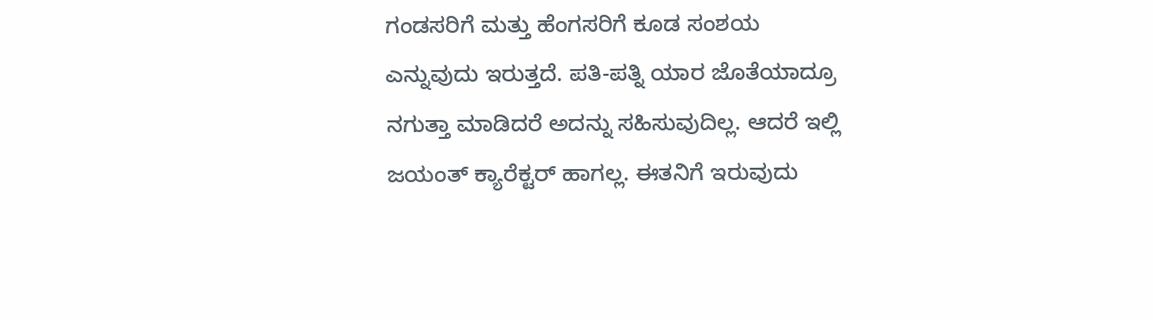ಗಂಡಸರಿಗೆ ಮತ್ತು ಹೆಂಗಸರಿಗೆ ಕೂಡ ಸಂಶಯ ಎನ್ನುವುದು ಇರುತ್ತದೆ. ಪತಿ-ಪತ್ನಿ ಯಾರ ಜೊತೆಯಾದ್ರೂ ನಗುತ್ತಾ ಮಾಡಿದರೆ ಅದನ್ನು ಸಹಿಸುವುದಿಲ್ಲ. ಆದರೆ ಇಲ್ಲಿ ಜಯಂತ್ ಕ್ಯಾರೆಕ್ಟರ್ ಹಾಗಲ್ಲ. ಈತನಿಗೆ ಇರುವುದು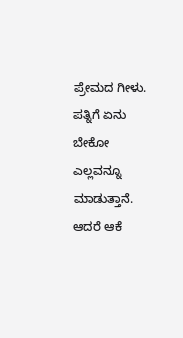ಪ್ರೇಮದ ಗೀಳು. ಪತ್ನಿಗೆ ಏನು ಬೇಕೋ ಎಲ್ಲವನ್ನೂ ಮಾಡುತ್ತಾನೆ. ಆದರೆ ಆಕೆ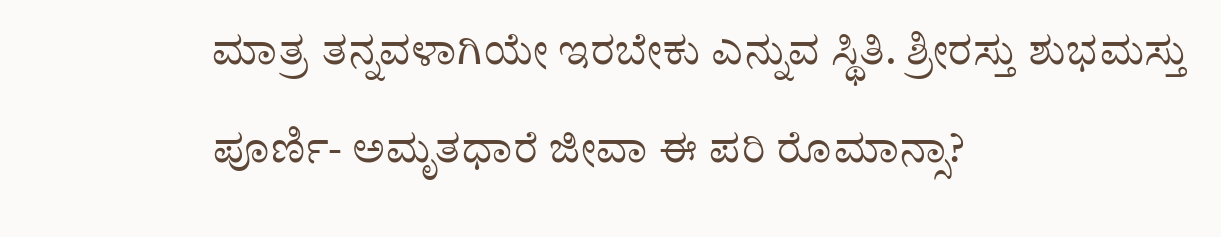ಮಾತ್ರ ತನ್ನವಳಾಗಿಯೇ ಇರಬೇಕು ಎನ್ನುವ ಸ್ಥಿತಿ. ಶ್ರೀರಸ್ತು ಶುಭಮಸ್ತು ಪೂರ್ಣಿ- ಅಮೃತಧಾರೆ ಜೀವಾ ಈ ಪರಿ ರೊಮಾನ್ಸಾ?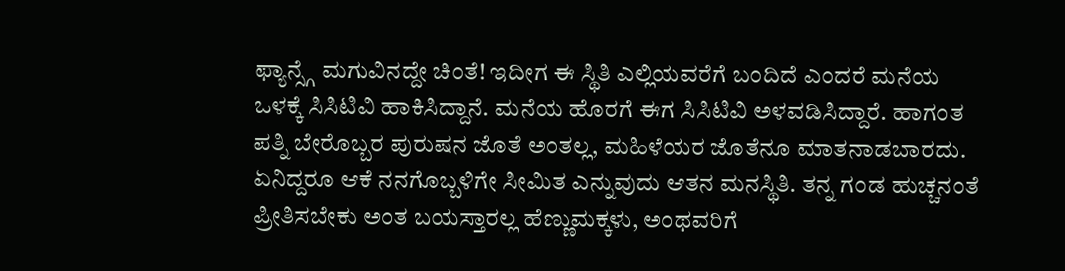ಫ್ಯಾನ್ಸ್ಗೆ ಮಗುವಿನದ್ದೇ ಚಿಂತೆ! ಇದೀಗ ಈ ಸ್ಥಿತಿ ಎಲ್ಲಿಯವರೆಗೆ ಬಂದಿದೆ ಎಂದರೆ ಮನೆಯ ಒಳಕ್ಕೆ ಸಿಸಿಟಿವಿ ಹಾಕಿಸಿದ್ದಾನೆ. ಮನೆಯ ಹೊರಗೆ ಈಗ ಸಿಸಿಟಿವಿ ಅಳವಡಿಸಿದ್ದಾರೆ. ಹಾಗಂತ ಪತ್ನಿ ಬೇರೊಬ್ಬರ ಪುರುಷನ ಜೊತೆ ಅಂತಲ್ಲ, ಮಹಿಳೆಯರ ಜೊತೆನೂ ಮಾತನಾಡಬಾರದು. ಏನಿದ್ದರೂ ಆಕೆ ನನಗೊಬ್ಬಳಿಗೇ ಸೀಮಿತ ಎನ್ನುವುದು ಆತನ ಮನಸ್ಥಿತಿ. ತನ್ನ ಗಂಡ ಹುಚ್ಚನಂತೆ ಪ್ರೀತಿಸಬೇಕು ಅಂತ ಬಯಸ್ತಾರಲ್ಲ ಹೆಣ್ಣುಮಕ್ಕಳು, ಅಂಥವರಿಗೆ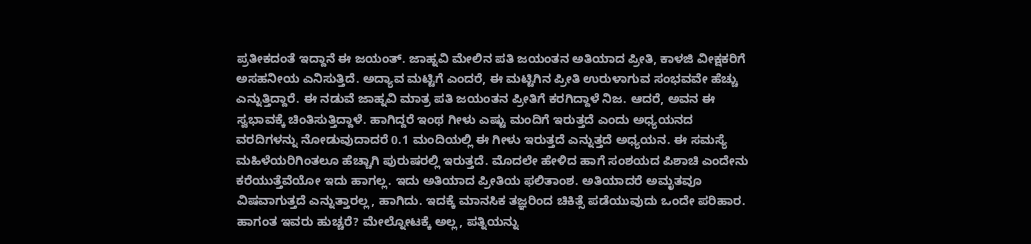ಪ್ರತೀಕದಂತೆ ಇದ್ದಾನೆ ಈ ಜಯಂತ್. ಜಾಹ್ನವಿ ಮೇಲಿನ ಪತಿ ಜಯಂತನ ಅತಿಯಾದ ಪ್ರೀತಿ, ಕಾಳಜಿ ವೀಕ್ಷಕರಿಗೆ ಅಸಹನೀಯ ಎನಿಸುತ್ತಿದೆ. ಅದ್ಯಾವ ಮಟ್ಟಿಗೆ ಎಂದರೆ, ಈ ಮಟ್ಟಿಗಿನ ಪ್ರೀತಿ ಉರುಳಾಗುವ ಸಂಭವವೇ ಹೆಚ್ಚು ಎನ್ನುತ್ತಿದ್ದಾರೆ. ಈ ನಡುವೆ ಜಾಹ್ನವಿ ಮಾತ್ರ ಪತಿ ಜಯಂತನ ಪ್ರೀತಿಗೆ ಕರಗಿದ್ದಾಳೆ ನಿಜ. ಆದರೆ, ಅವನ ಈ ಸ್ವಭಾವಕ್ಕೆ ಚಿಂತಿಸುತ್ತಿದ್ದಾಳೆ. ಹಾಗಿದ್ದರೆ ಇಂಥ ಗೀಳು ಎಷ್ಟು ಮಂದಿಗೆ ಇರುತ್ತದೆ ಎಂದು ಅಧ್ಯಯನದ ವರದಿಗಳನ್ನು ನೋಡುವುದಾದರೆ 0.1 ಮಂದಿಯಲ್ಲಿ ಈ ಗೀಳು ಇರುತ್ತದೆ ಎನ್ನುತ್ತದೆ ಅಧ್ಯಯನ. ಈ ಸಮಸ್ಯೆ ಮಹಿಳೆಯರಿಗಿಂತಲೂ ಹೆಚ್ಚಾಗಿ ಪುರುಷರಲ್ಲಿ ಇರುತ್ತದೆ. ಮೊದಲೇ ಹೇಳಿದ ಹಾಗೆ ಸಂಶಯದ ಪಿಶಾಚಿ ಎಂದೇನು ಕರೆಯುತ್ತೆವೆಯೋ ಇದು ಹಾಗಲ್ಲ. ಇದು ಅತಿಯಾದ ಪ್ರೀತಿಯ ಫಲಿತಾಂಶ. ಅತಿಯಾದರೆ ಅಮೃತವೂ ವಿಷವಾಗುತ್ತದೆ ಎನ್ನುತ್ತಾರಲ್ಲ, ಹಾಗಿದು. ಇದಕ್ಕೆ ಮಾನಸಿಕ ತಜ್ಞರಿಂದ ಚಿಕಿತ್ಸೆ ಪಡೆಯುವುದು ಒಂದೇ ಪರಿಹಾರ. ಹಾಗಂತ ಇವರು ಹುಚ್ಚರೆ? ಮೇಲ್ನೋಟಕ್ಕೆ ಅಲ್ಲ, ಪತ್ನಿಯನ್ನು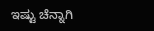ಇಷ್ಟು ಚೆನ್ನಾಗಿ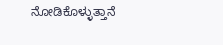ನೋಡಿಕೊಳ್ಳುತ್ತಾನೆ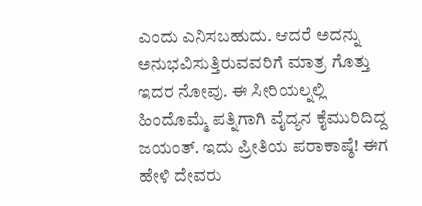ಎಂದು ಎನಿಸಬಹುದು. ಆದರೆ ಅದನ್ನು ಅನುಭವಿಸುತ್ತಿರುವವರಿಗೆ ಮಾತ್ರ ಗೊತ್ತು ಇದರ ನೋವು. ಈ ಸೀರಿಯಲ್ನಲ್ಲಿ ಹಿಂದೊಮ್ಮೆ ಪತ್ನಿಗಾಗಿ ವೈದ್ಯನ ಕೈಮುರಿದಿದ್ದ ಜಯಂತ್. ಇದು ಪ್ರೀತಿಯ ಪರಾಕಾಷ್ಠೆ! ಈಗ ಹೇಳಿ ದೇವರು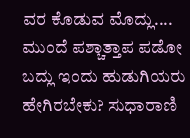ವರ ಕೊಡುವ ಮೊದ್ಲು.... ಮುಂದೆ ಪಶ್ಚಾತ್ತಾಪ ಪಡೋ ಬದ್ಲು ಇಂದು ಹುಡುಗಿಯರು ಹೇಗಿರಬೇಕು? ಸುಧಾರಾಣಿ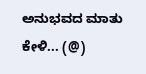ಅನುಭವದ ಮಾತು ಕೇಳಿ... (@)